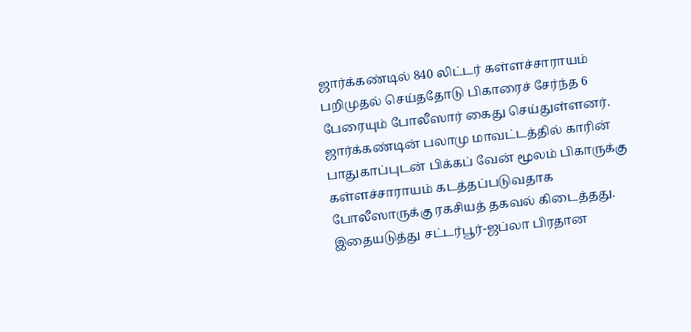ஜார்க்கண்டில் 840 லிட்டர் கள்ளச்சாராயம் பறிமுதல் செய்ததோடு பிகாரைச் சேர்ந்த 6 பேரையும் போலீஸார் கைது செய்துள்ளனர்.
ஜார்க்கண்டின் பலாமு மாவட்டத்தில் காரின் பாதுகாப்புடன் பிக்கப் வேன் மூலம் பிகாருக்கு கள்ளச்சாராயம் கடத்தப்படுவதாக போலீஸாருக்கு ரகசியத் தகவல் கிடைத்தது.
இதையடுத்து சட்டர்பூர்-ஜப்லா பிரதான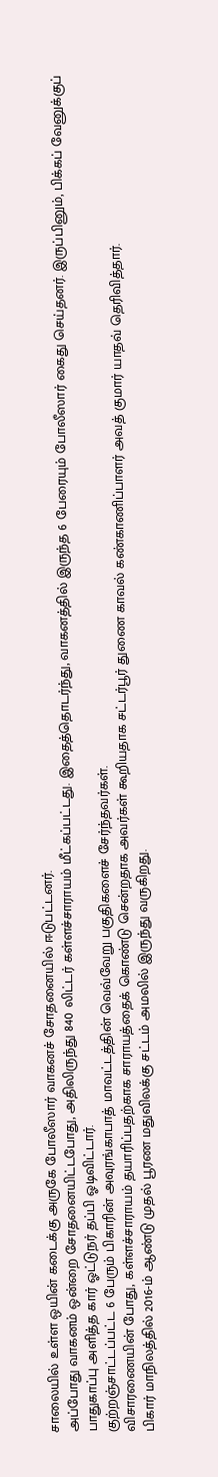சாலையில் உள்ள ஒயின் கடைக்கு அருகே போலீஸார் வாகனச் சோதனையில் ஈடுபட்டனர்.
அப்போது வாகனம் ஒன்றை சோதனையிட்டபோது, அதிலிருந்து 840 லிட்டர் கள்ளச்சாராயம் மீட்கப்பட்டது. இதைத்தொடர்ந்து, வாகனத்தில் இருந்த 6 பேரையும் போலீஸார் கைது செய்தனர். இருப்பினும், பிக்கப் வேனுக்குப் பாதுகாப்பு அளித்த கார் ஓட்டுநர் தப்பி ஓடிவிட்டார்.
குற்றஞ்சாட்டப்பட்ட 6 பேரும் பிகாரின் அவுரங்காபாத் மாவட்டத்தின் வெவ்வேறு பகுதிகளைச் சேர்ந்தவர்கள்.
விசாரணையின் போது, கள்ளச்சாராயம் தயாரிப்பதற்காக சாராயத்தைக் கொண்டு சென்றதாக அவர்கள் கூறியதாக சட்டர்பூர் துணை காவல் கண்காணிப்பாளர் அவத் குமார் யாதவ் தெரிவித்தார்.
பிகார் மாநிலத்தில் 2016-ம் ஆண்டு முதல் பூரண மதுவிலக்கு சட்டம் அமலில் இருந்து வருகிறது.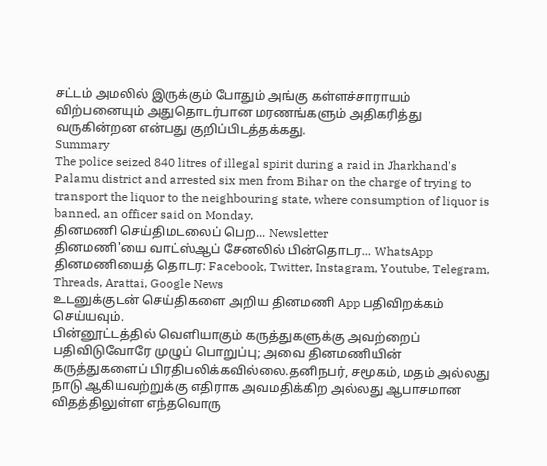சட்டம் அமலில் இருக்கும் போதும் அங்கு கள்ளச்சாராயம் விற்பனையும் அதுதொடர்பான மரணங்களும் அதிகரித்து வருகின்றன என்பது குறிப்பிடத்தக்கது.
Summary
The police seized 840 litres of illegal spirit during a raid in Jharkhand's Palamu district and arrested six men from Bihar on the charge of trying to transport the liquor to the neighbouring state, where consumption of liquor is banned, an officer said on Monday.
தினமணி செய்திமடலைப் பெற... Newsletter
தினமணி'யை வாட்ஸ்ஆப் சேனலில் பின்தொடர... WhatsApp
தினமணியைத் தொடர: Facebook, Twitter, Instagram, Youtube, Telegram, Threads, Arattai, Google News
உடனுக்குடன் செய்திகளை அறிய தினமணி App பதிவிறக்கம் செய்யவும்.
பின்னூட்டத்தில் வெளியாகும் கருத்துகளுக்கு அவற்றைப் பதிவிடுவோரே முழுப் பொறுப்பு; அவை தினமணியின் கருத்துகளைப் பிரதிபலிக்கவில்லை.தனிநபர், சமூகம், மதம் அல்லது நாடு ஆகியவற்றுக்கு எதிராக அவமதிக்கிற அல்லது ஆபாசமான விதத்திலுள்ள எந்தவொரு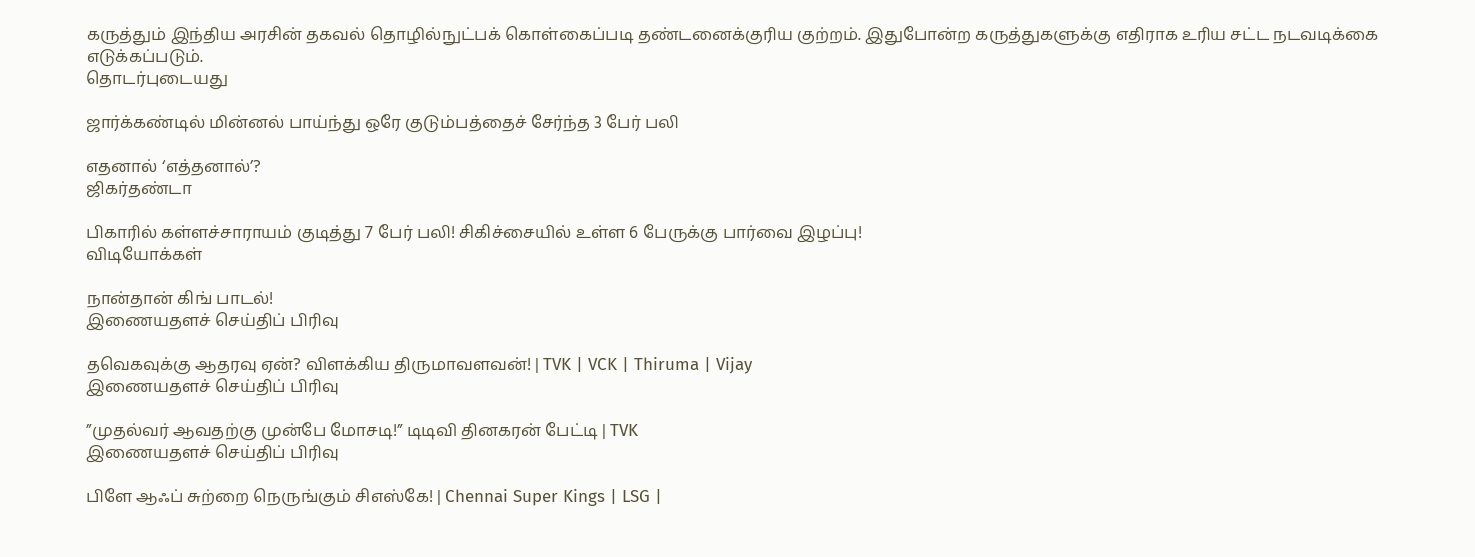கருத்தும் இந்திய அரசின் தகவல் தொழில்நுட்பக் கொள்கைப்படி தண்டனைக்குரிய குற்றம். இதுபோன்ற கருத்துகளுக்கு எதிராக உரிய சட்ட நடவடிக்கை எடுக்கப்படும்.
தொடர்புடையது

ஜார்க்கண்டில் மின்னல் பாய்ந்து ஒரே குடும்பத்தைச் சேர்ந்த 3 பேர் பலி

எதனால் ‘எத்தனால்’?
ஜிகர்தண்டா

பிகாரில் கள்ளச்சாராயம் குடித்து 7 பேர் பலி! சிகிச்சையில் உள்ள 6 பேருக்கு பார்வை இழப்பு!
விடியோக்கள்

நான்தான் கிங் பாடல்!
இணையதளச் செய்திப் பிரிவு

தவெகவுக்கு ஆதரவு ஏன்? விளக்கிய திருமாவளவன்! | TVK | VCK | Thiruma | Vijay
இணையதளச் செய்திப் பிரிவு

”முதல்வர் ஆவதற்கு முன்பே மோசடி!” டிடிவி தினகரன் பேட்டி | TVK
இணையதளச் செய்திப் பிரிவு

பிளே ஆஃப் சுற்றை நெருங்கும் சிஎஸ்கே! | Chennai Super Kings | LSG |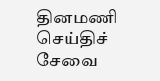தினமணி செய்திச் சேவை